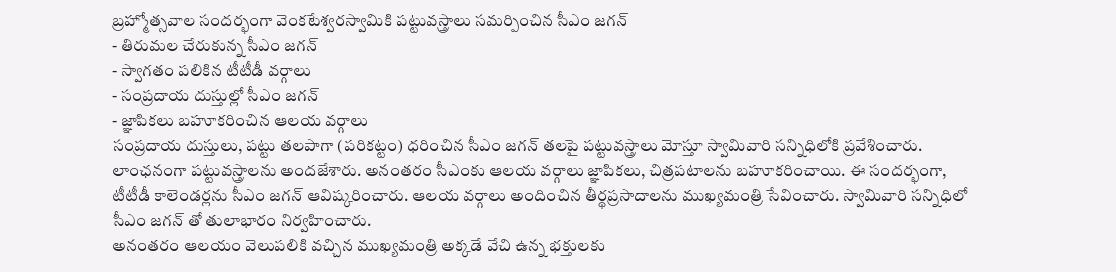బ్రహ్మోత్సవాల సందర్భంగా వెంకటేశ్వరస్వామికి పట్టువస్త్రాలు సమర్పించిన సీఎం జగన్
- తిరుమల చేరుకున్న సీఎం జగన్
- స్వాగతం పలికిన టీటీడీ వర్గాలు
- సంప్రదాయ దుస్తుల్లో సీఎం జగన్
- జ్ఞాపికలు బహూకరించిన ఆలయ వర్గాలు
సంప్రదాయ దుస్తులు, పట్టు తలపాగా (పరికట్టం) ధరించిన సీఎం జగన్ తలపై పట్టువస్త్రాలు మోస్తూ స్వామివారి సన్నిధిలోకి ప్రవేశించారు. లాంఛనంగా పట్టువస్త్రాలను అందజేశారు. అనంతరం సీఎంకు ఆలయ వర్గాలు జ్ఞాపికలు, చిత్రపటాలను బహూకరించాయి. ఈ సందర్భంగా, టీటీడీ కాలెండర్లను సీఎం జగన్ ఆవిష్కరించారు. ఆలయ వర్గాలు అందించిన తీర్థప్రసాదాలను ముఖ్యమంత్రి సేవించారు. స్వామివారి సన్నిధిలో సీఎం జగన్ తో తులాభారం నిర్వహించారు.
అనంతరం ఆలయం వెలుపలికి వచ్చిన ముఖ్యమంత్రి అక్కడే వేచి ఉన్న భక్తులకు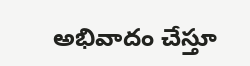అభివాదం చేస్తూ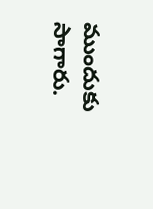ముందుకు సాగారు.